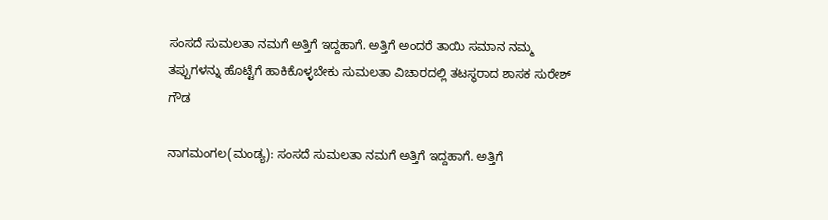ಸಂಸದೆ ಸುಮಲತಾ ನಮಗೆ ಅತ್ತಿಗೆ ಇದ್ದಹಾಗೆ. ಅತ್ತಿಗೆ ಅಂದರೆ ತಾಯಿ ಸಮಾನ ನಮ್ಮ ತಪ್ಪುಗಳನ್ನು ಹೊಟ್ಟೆಗೆ ಹಾಕಿಕೊಳ್ಳಬೇಕು ಸುಮಲತಾ ವಿಚಾರದಲ್ಲಿ ತಟಸ್ಥರಾದ ಶಾಸಕ ಸುರೇಶ್ ಗೌಡ

ನಾಗಮಂಗಲ(ಮಂಡ್ಯ): ಸಂಸದೆ ಸುಮಲತಾ ನಮಗೆ ಅತ್ತಿಗೆ ಇದ್ದಹಾಗೆ. ಅತ್ತಿಗೆ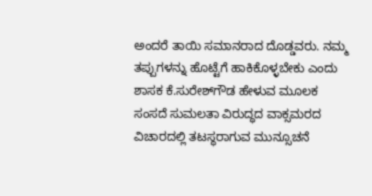ಅಂದರೆ ತಾಯಿ ಸಮಾನರಾದ ದೊಡ್ಡವರು. ನಮ್ಮ ತಪ್ಪುಗಳನ್ನು ಹೊಟ್ಟೆಗೆ ಹಾಕಿಕೊಳ್ಳಬೇಕು ಎಂದು ಶಾಸಕ ಕೆ.ಸುರೇಶ್‌ಗೌಡ ಹೇಳುವ ಮೂಲಕ ಸಂಸದೆ ಸುಮಲತಾ ವಿರುದ್ಧದ ವಾಕ್ಸಮರದ ವಿಚಾರದಲ್ಲಿ ತಟಸ್ಥರಾಗುವ ಮುನ್ಸೂಚನೆ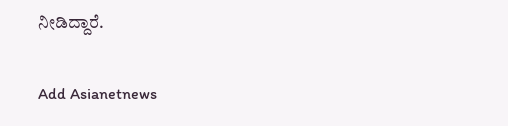ನೀಡಿದ್ದಾರೆ.

Add Asianetnews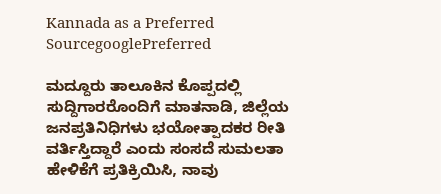Kannada as a Preferred SourcegooglePreferred

ಮದ್ದೂರು ತಾಲೂಕಿನ ಕೊಪ್ಪದಲ್ಲಿ ಸುದ್ದಿಗಾರರೊಂದಿಗೆ ಮಾತನಾಡಿ, ಜಿಲ್ಲೆಯ ಜನಪ್ರತಿನಿಧಿಗಳು ಭಯೋತ್ಪಾದಕರ ರೀತಿ ವರ್ತಿಸ್ತಿದ್ದಾರೆ ಎಂದು ಸಂಸದೆ ಸುಮಲತಾ ಹೇಳಿಕೆಗೆ ಪ್ರತಿಕ್ರಿಯಿಸಿ, ನಾವು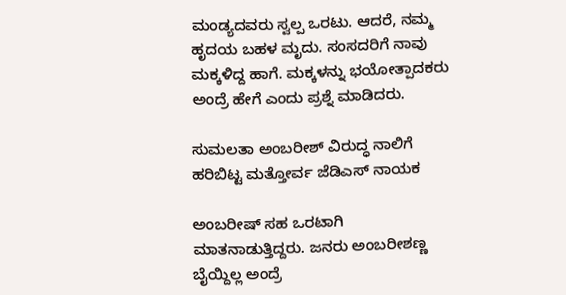ಮಂಡ್ಯದವರು ಸ್ವಲ್ಪ ಒರಟು. ಆದರೆ, ನಮ್ಮ ಹೃದಯ ಬಹಳ ಮೃದು. ಸಂಸದರಿಗೆ ನಾವು ಮಕ್ಕಳಿದ್ದ ಹಾಗೆ. ಮಕ್ಕಳನ್ನು ಭಯೋತ್ಪಾದಕರು ಅಂದ್ರೆ ಹೇಗೆ ಎಂದು ಪ್ರಶ್ನೆ ಮಾಡಿದರು.

ಸುಮಲತಾ ಅಂಬರೀಶ್ ವಿರುದ್ಧ ನಾಲಿಗೆ ಹರಿಬಿಟ್ಟ ಮತ್ತೋರ್ವ ಜೆಡಿಎಸ್ ನಾಯಕ

ಅಂಬರೀಷ್‌ ಸಹ ಒರಟಾಗಿ ಮಾತನಾಡುತ್ತಿದ್ದರು. ಜನರು ಅಂಬರೀಶಣ್ಣ ಬೈಯ್ದಿಲ್ಲ ಅಂದ್ರೆ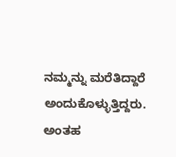ನಮ್ಮನ್ನು ಮರೆತಿದ್ದಾರೆ ಅಂದುಕೊಳ್ಳುತ್ತಿದ್ದರು. ಅಂತಹ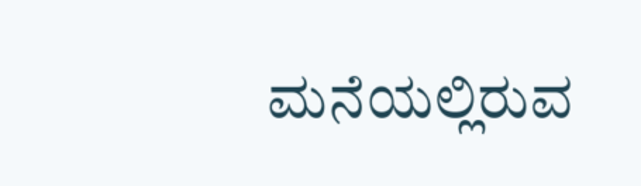ಮನೆಯಲ್ಲಿರುವ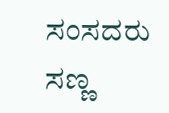ಸಂಸದರು ಸಣ್ಣ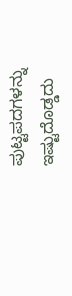ಪುಟ್ಟಪದಗಳನ್ನು ಇಷ್ಟುದೊಡ್ಡದು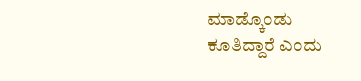ಮಾಡ್ಕೊಂಡು ಕೂತಿದ್ದಾರೆ ಎಂದು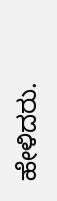ಹೇಳಿದರು.